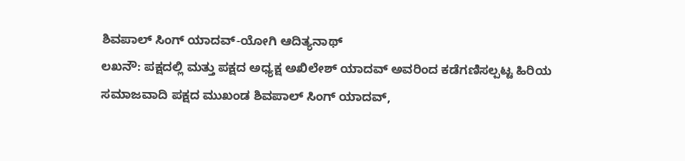ಶಿವಪಾಲ್ ಸಿಂಗ್ ಯಾದವ್-ಯೋಗಿ ಆದಿತ್ಯನಾಥ್
ಲಖನೌ: ಪಕ್ಷದಲ್ಲಿ ಮತ್ತು ಪಕ್ಷದ ಅಧ್ಯಕ್ಷ ಅಖಿಲೇಶ್ ಯಾದವ್ ಅವರಿಂದ ಕಡೆಗಣಿಸಲ್ಪಟ್ಟ ಹಿರಿಯ ಸಮಾಜವಾದಿ ಪಕ್ಷದ ಮುಖಂಡ ಶಿವಪಾಲ್ ಸಿಂಗ್ ಯಾದವ್,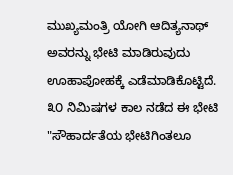ಮುಖ್ಯಮಂತ್ರಿ ಯೋಗಿ ಆದಿತ್ಯನಾಥ್ ಅವರನ್ನು ಭೇಟಿ ಮಾಡಿರುವುದು ಊಹಾಪೋಹಕ್ಕೆ ಎಡೆಮಾಡಿಕೊಟ್ಟಿದೆ.
೩೦ ನಿಮಿಷಗಳ ಕಾಲ ನಡೆದ ಈ ಭೇಟಿ "ಸೌಹಾರ್ದತೆಯ ಭೇಟಿಗಿಂತಲೂ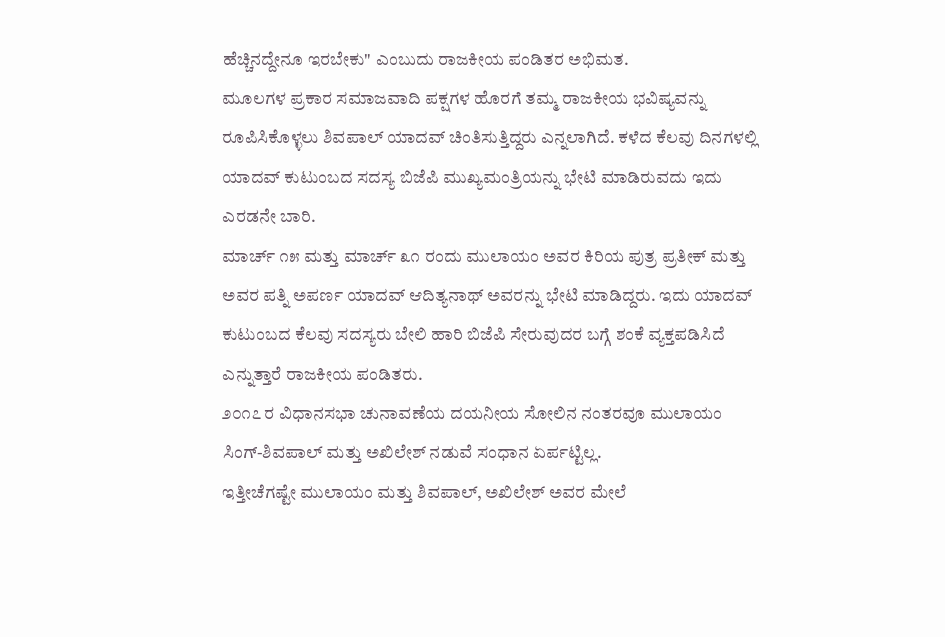ಹೆಚ್ಚಿನದ್ದೇನೂ ಇರಬೇಕು" ಎಂಬುದು ರಾಜಕೀಯ ಪಂಡಿತರ ಅಭಿಮತ.
ಮೂಲಗಳ ಪ್ರಕಾರ ಸಮಾಜವಾದಿ ಪಕ್ಷಗಳ ಹೊರಗೆ ತಮ್ಮ ರಾಜಕೀಯ ಭವಿಷ್ಯವನ್ನು ರೂಪಿಸಿಕೊಳ್ಳಲು ಶಿವಪಾಲ್ ಯಾದವ್ ಚಿಂತಿಸುತ್ತಿದ್ದರು ಎನ್ನಲಾಗಿದೆ. ಕಳೆದ ಕೆಲವು ದಿನಗಳಲ್ಲಿ ಯಾದವ್ ಕುಟುಂಬದ ಸದಸ್ಯ ಬಿಜೆಪಿ ಮುಖ್ಯಮಂತ್ರಿಯನ್ನು ಭೇಟಿ ಮಾಡಿರುವದು ಇದು ಎರಡನೇ ಬಾರಿ.
ಮಾರ್ಚ್ ೧೫ ಮತ್ತು ಮಾರ್ಚ್ ೩೧ ರಂದು ಮುಲಾಯಂ ಅವರ ಕಿರಿಯ ಪುತ್ರ ಪ್ರತೀಕ್ ಮತ್ತು ಅವರ ಪತ್ನಿ ಅಪರ್ಣ ಯಾದವ್ ಆದಿತ್ಯನಾಥ್ ಅವರನ್ನು ಭೇಟಿ ಮಾಡಿದ್ದರು. ಇದು ಯಾದವ್ ಕುಟುಂಬದ ಕೆಲವು ಸದಸ್ಯರು ಬೇಲಿ ಹಾರಿ ಬಿಜೆಪಿ ಸೇರುವುದರ ಬಗ್ಗೆ ಶಂಕೆ ವ್ಯಕ್ತಪಡಿಸಿದೆ ಎನ್ನುತ್ತಾರೆ ರಾಜಕೀಯ ಪಂಡಿತರು.
೨೦೧೭ ರ ವಿಧಾನಸಭಾ ಚುನಾವಣೆಯ ದಯನೀಯ ಸೋಲಿನ ನಂತರವೂ ಮುಲಾಯಂ ಸಿಂಗ್-ಶಿವಪಾಲ್ ಮತ್ತು ಅಖಿಲೇಶ್ ನಡುವೆ ಸಂಧಾನ ಏರ್ಪಟ್ಟಿಲ್ಲ.
ಇತ್ತೀಚೆಗಷ್ಟೇ ಮುಲಾಯಂ ಮತ್ತು ಶಿವಪಾಲ್, ಅಖಿಲೇಶ್ ಅವರ ಮೇಲೆ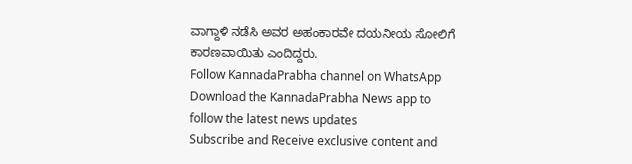ವಾಗ್ದಾಳಿ ನಡೆಸಿ ಅವರ ಅಹಂಕಾರವೇ ದಯನೀಯ ಸೋಲಿಗೆ ಕಾರಣವಾಯಿತು ಎಂದಿದ್ದರು.
Follow KannadaPrabha channel on WhatsApp
Download the KannadaPrabha News app to follow the latest news updates
Subscribe and Receive exclusive content and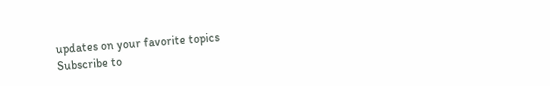updates on your favorite topics
Subscribe to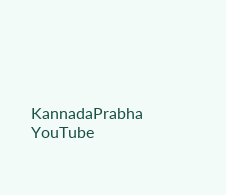KannadaPrabha YouTube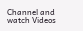Channel and watch Videos